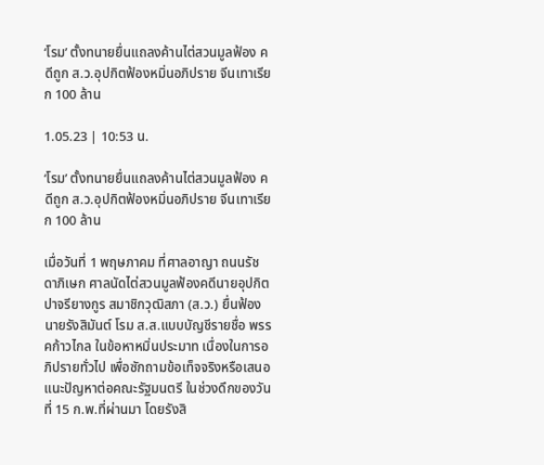‘โรม’ ตั้งทนายยื่นแถลงค้านไต่สวนมูลฟ้อง คดีถูก ส.ว.อุปกิตฟ้องหมิ่นอภิปราย จีนเทาเรียก 100 ล้าน

1.05.23 | 10:53 น.

‘โรม’ ตั้งทนายยื่นแถลงค้านไต่สวนมูลฟ้อง คดีถูก ส.ว.อุปกิตฟ้องหมิ่นอภิปราย จีนเทาเรียก 100 ล้าน

เมื่อวันที่ 1 พฤษภาคม ที่ศาลอาญา ถนนรัชดาภิเษก ศาลนัดไต่สวนมูลฟ้องคดีนายอุปกิต ปาจรียางกูร สมาชิกวุฒิสภา (ส.ว.) ยื่นฟ้องนายรังสิมันต์ โรม ส.ส.แบบบัญชีรายชื่อ พรรคก้าวไกล ในข้อหาหมิ่นประมาท เนื่องในการอภิปรายทั่วไป เพื่อซักถามข้อเท็จจริงหรือเสนอแนะปัญหาต่อคณะรัฐมนตรี ในช่วงดึกของวันที่ 15 ก.พ.ที่ผ่านมา โดยรังสิ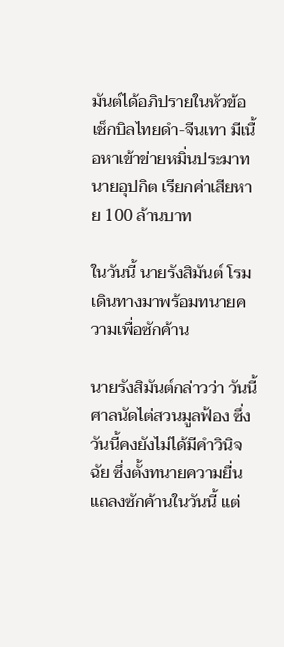มันต์ได้อภิปรายในหัวข้อ เช็กบิลไทยดำ-จีนเทา มีเนื้อหาเข้าข่ายหมิ่นประมาทนายอุปกิต เรียกค่าเสียหาย 100 ล้านบาท

ในวันนี้ นายรังสิมันต์ โรม เดินทางมาพร้อมทนายความเพื่อซักค้าน

นายรังสิมันต์กล่าวว่า วันนี้ศาลนัดไต่สวนมูลฟ้อง ซึ่งวันนี้คงยังไม่ได้มีคำวินิจฉัย ซึ่งตั้งทนายความยื่นแถลงซักค้านในวันนี้ แต่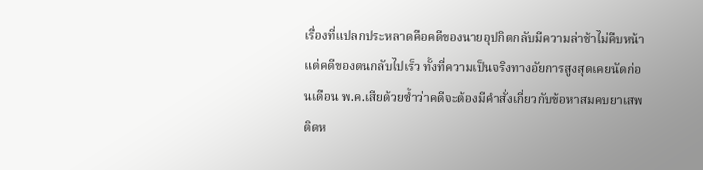เรื่องที่แปลกประหลาดคือคดีของนายอุปกิตกลับมีความล่าช้าไม่คืบหน้า แต่คดีของตนกลับไปเร็ว ทั้งที่ความเป็นจริงทางอัยการสูงสุดเคยนัดก่อนเดือน พ.ค.เสียด้วยซ้ำว่าคดีจะต้องมีคำสั่งเกี่ยวกับข้อหาสมคบยาเสพติดห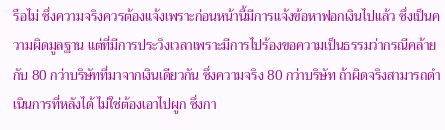รือไม่ ซึ่งความจริงควรต้องแจ้งเพราะก่อนหน้านี้มีการแจ้งข้อหาฟอกเงินไปแล้ว ซึ่งเป็นความผิดมูลฐาน แต่ที่มีการประวิงเวลาเพราะมีการไปร้องขอความเป็นธรรมว่ากรณีคล้ายกับ 80 กว่าบริษัทที่มาจากเงินเดียวกัน ซึ่งความจริง 80 กว่าบริษัท ถ้าผิดจริงสามารถดำเนินการที่หลังได้ ไม่ใช่ต้องเอาไปผูก ซึ่งกา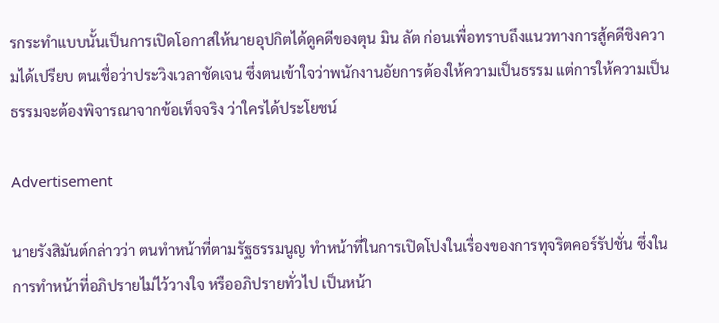รกระทำแบบนั้นเป็นการเปิดโอกาสให้นายอุปกิตได้ดูคดีของตุน มิน ลัต ก่อนเพื่อทราบถึงแนวทางการสู้คดีชิงความได้เปรียบ ตนเชื่อว่าประวิงเวลาชัดเจน ซึ่งตนเข้าใจว่าพนักงานอัยการต้องให้ความเป็นธรรม แต่การให้ความเป็นธรรมจะต้องพิจารณาจากข้อเท็จจริง ว่าใครได้ประโยชน์

Advertisement

นายรังสิมันต์กล่าวว่า ตนทำหน้าที่ตามรัฐธรรมนูญ ทำหน้าที่ในการเปิดโปงในเรื่องของการทุจริตคอร์รัปชั่น ซึ่งในการทำหน้าที่อภิปรายไม่ไว้วางใจ หรืออภิปรายทั่วไป เป็นหน้า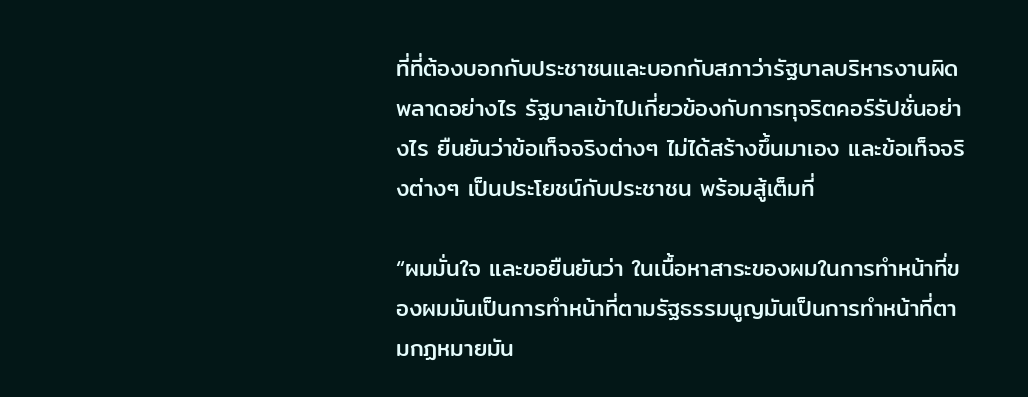ที่ที่ต้องบอกกับประชาชนและบอกกับสภาว่ารัฐบาลบริหารงานผิดพลาดอย่างไร รัฐบาลเข้าไปเกี่ยวข้องกับการทุจริตคอร์รัปชั่นอย่างไร ยืนยันว่าข้อเท็จจริงต่างๆ ไม่ได้สร้างขึ้นมาเอง และข้อเท็จจริงต่างๆ เป็นประโยชน์กับประชาชน พร้อมสู้เต็มที่

“ผมมั่นใจ และขอยืนยันว่า ในเนื้อหาสาระของผมในการทำหน้าที่ของผมมันเป็นการทำหน้าที่ตามรัฐธรรมนูญมันเป็นการทำหน้าที่ตามกฏหมายมัน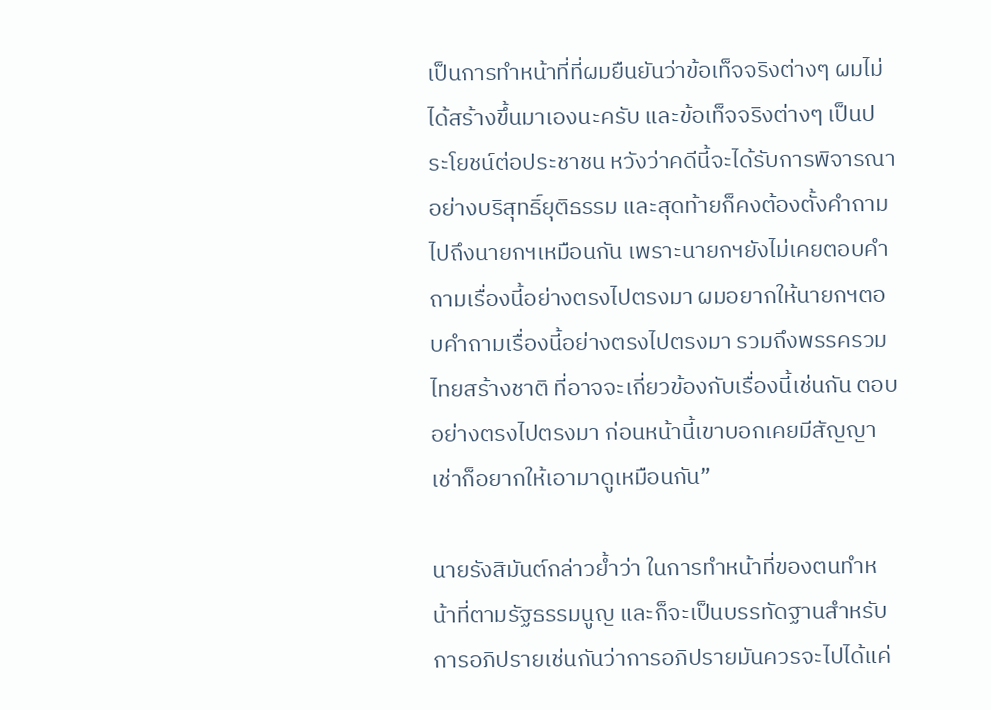เป็นการทำหน้าที่ที่ผมยืนยันว่าข้อเท็จจริงต่างๆ ผมไม่ได้สร้างขึ้นมาเองนะครับ และข้อเท็จจริงต่างๆ เป็นประโยชน์ต่อประชาชน หวังว่าคดีนี้จะได้รับการพิจารณาอย่างบริสุทธิ์ยุติธรรม และสุดท้ายก็คงต้องตั้งคำถามไปถึงนายกฯเหมือนกัน เพราะนายกฯยังไม่เคยตอบคำถามเรื่องนี้อย่างตรงไปตรงมา ผมอยากให้นายกฯตอบคำถามเรื่องนี้อย่างตรงไปตรงมา รวมถึงพรรครวมไทยสร้างชาติ ที่อาจจะเกี่ยวข้องกับเรื่องนี้เช่นกัน ตอบอย่างตรงไปตรงมา ก่อนหน้านี้เขาบอกเคยมีสัญญาเช่าก็อยากให้เอามาดูเหมือนกัน”

นายรังสิมันต์กล่าวย้ำว่า ในการทำหน้าที่ของตนทำหน้าที่ตามรัฐธรรมนูญ และก็จะเป็นบรรทัดฐานสำหรับการอภิปรายเช่นกันว่าการอภิปรายมันควรจะไปได้แค่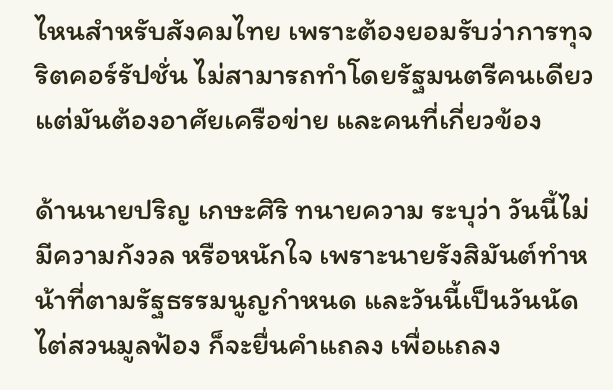ไหนสำหรับสังคมไทย เพราะต้องยอมรับว่าการทุจริตคอร์รัปชั่น ไม่สามารถทำโดยรัฐมนตรีคนเดียว แต่มันต้องอาศัยเครือข่าย และคนที่เกี่ยวข้อง

ด้านนายปริญ เกษะศิริ ทนายความ ระบุว่า วันนี้ไม่มีความกังวล หรือหนักใจ เพราะนายรังสิมันต์ทำหน้าที่ตามรัฐธรรมนูญกำหนด และวันนี้เป็นวันนัดไต่สวนมูลฟ้อง ก็จะยื่นคำแถลง เพื่อแถลง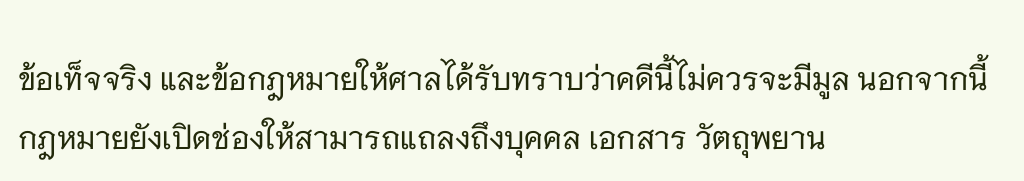ข้อเท็จจริง และข้อกฎหมายให้ศาลได้รับทราบว่าคดีนี้ไม่ควรจะมีมูล นอกจากนี้กฎหมายยังเปิดช่องให้สามารถแถลงถึงบุคคล เอกสาร วัตถุพยาน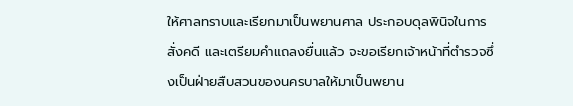ให้ศาลทราบและเรียกมาเป็นพยานศาล ประกอบดุลพินิจในการสั่งคดี และเตรียมคำแถลงยื่นแล้ว จะขอเรียกเจ้าหน้าที่ตำรวจซึ่งเป็นฝ่ายสืบสวนของนครบาลให้มาเป็นพยาน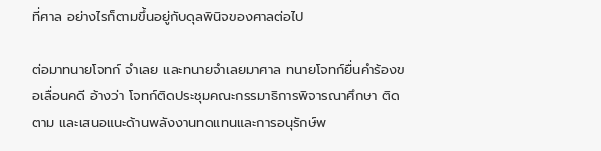ที่ศาล อย่างไรก็ตามขึ้นอยู่กับดุลพินิจของศาลต่อไป

ต่อมาทนายโจทก์ จำเลย และทนายจำเลยมาศาล ทนายโจทก์ยื่นคำร้องขอเลื่อนคดี อ้างว่า โจทก์ติดประชุมคณะกรรมาธิการพิจารณาศึกษา ติดตาม และเสนอแนะด้านพลังงานทดแทนและการอนุรักษ์พ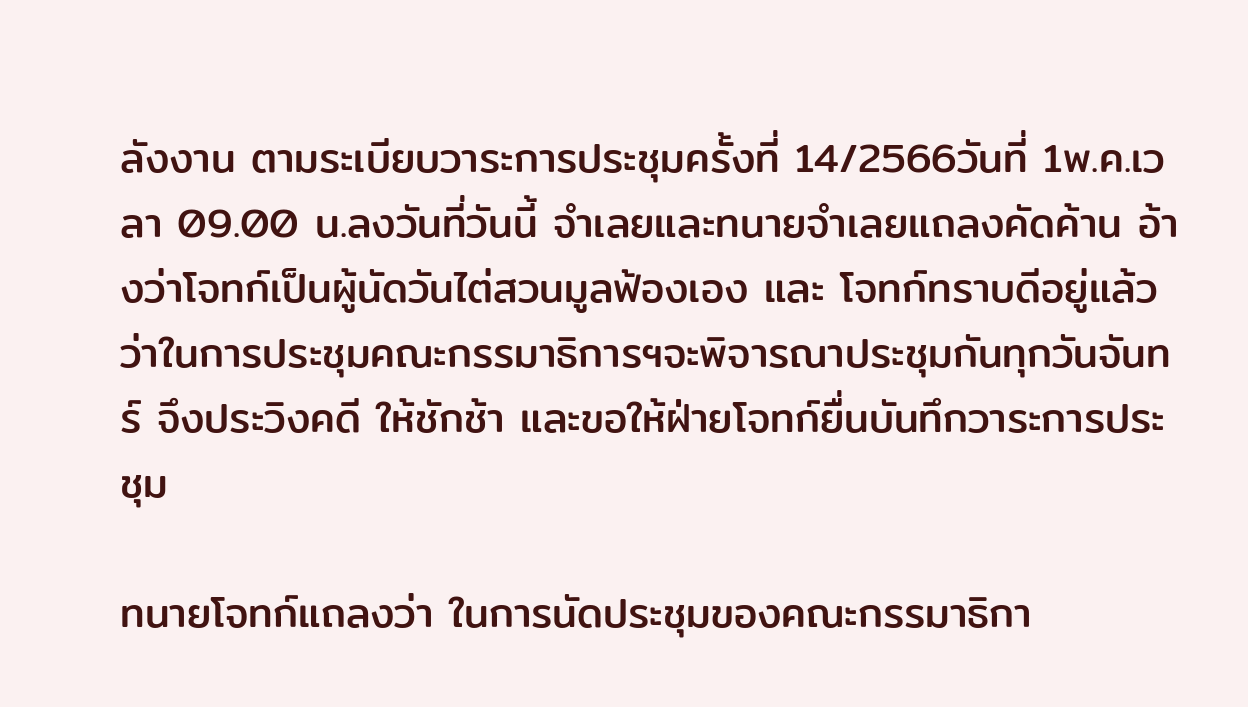ลังงาน ตามระเบียบวาระการประชุมครั้งที่ 14/2566วันที่ 1พ.ค.เวลา 09.00 น.ลงวันที่วันนี้ จำเลยและทนายจำเลยแถลงคัดค้าน อ้างว่าโจทก์เป็นผู้นัดวันไต่สวนมูลฟ้องเอง และ โจทก์ทราบดีอยู่แล้วว่าในการประชุมคณะกรรมาธิการฯจะพิจารณาประชุมกันทุกวันจันทร์ จึงประวิงคดี ให้ชักช้า และขอให้ฝ่ายโจทก์ยื่นบันทึกวาระการประชุม

ทนายโจทก์แถลงว่า ในการนัดประชุมของคณะกรรมาธิกา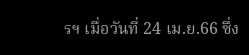รฯ เมื่อวันที่ 24 เม.ย.66 ซึ่ง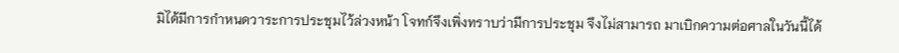มิได้มีการกำหนดวาระการประชุมไว้ล่วงหน้า โจทก์จึงเพิ่งทราบว่ามีการประชุม จึงไม่สามารถ มาเบิกความต่อศาลในวันนี้ได้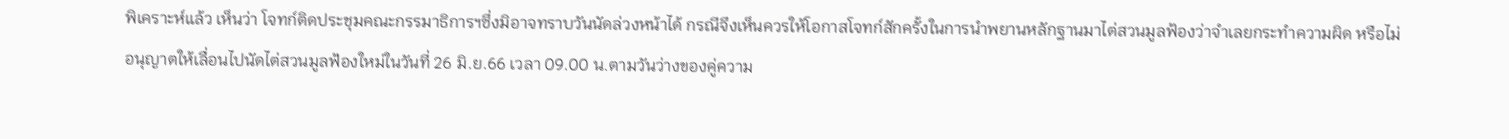พิเคราะห์แล้ว เห็นว่า โจทก์ติดประชุมคณะกรรมาธิการฯซึ่งมิอาจทราบวันนัดล่วงหน้าได้ กรณีจึงเห็นควรให้โอกาสโจทก์สักครั้งในการนำพยานหลักฐานมาไต่สวนมูลฟ้องว่าจำเลยกระทำความผิด หรือไม่ อนุญาตให้เลื่อนไปนัดไต่สวนมูลฟ้องใหม่ในวันที่ 26 มิ.ย.66 เวลา 09.00 น.ตามวันว่างของคู่ความ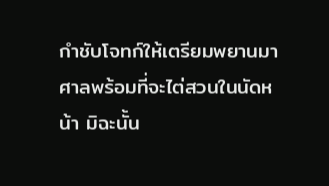กำชับโจทก์ให้เตรียมพยานมาศาลพร้อมที่จะไต่สวนในนัดหน้า มิฉะนั้น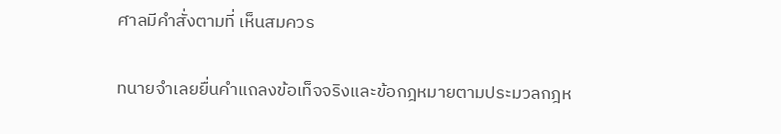ศาลมีคำสั่งตามที่ เห็นสมควร

ทนายจำเลยยื่นคำแถลงข้อเท็จจริงและข้อกฎหมายตามประมวลกฎห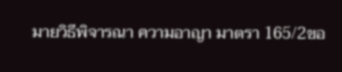มายวิธีพิจารณา ความอาญา มาตรา 165/2ขอ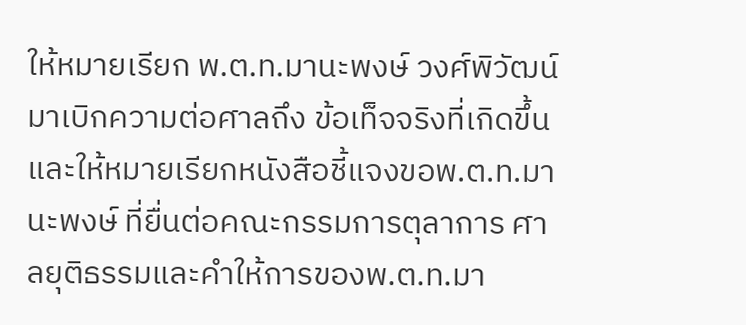ให้หมายเรียก พ.ต.ท.มานะพงษ์ วงศ์พิวัฒน์ มาเบิกความต่อศาลถึง ข้อเท็จจริงที่เกิดขึ้น และให้หมายเรียกหนังสือชี้แจงขอพ.ต.ท.มานะพงษ์ ที่ยื่นต่อคณะกรรมการตุลาการ ศาลยุติธรรมและคำให้การของพ.ต.ท.มา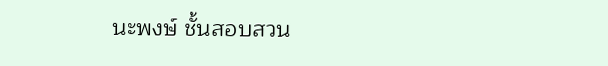นะพงษ์ ชั้นสอบสวน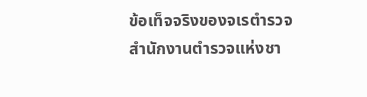ข้อเท็จจริงของจเรตำรวจ สำนักงานตำรวจแห่งชา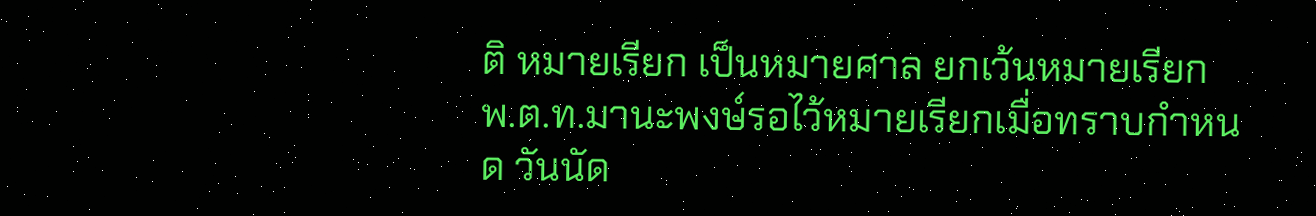ติ หมายเรียก เป็นหมายศาล ยกเว้นหมายเรียกพ.ต.ท.มานะพงษ์รอไว้หมายเรียกเมื่อทราบกำหนด วันนัด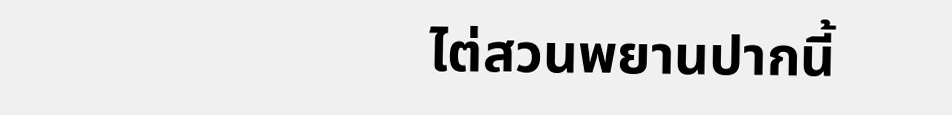ไต่สวนพยานปากนี้